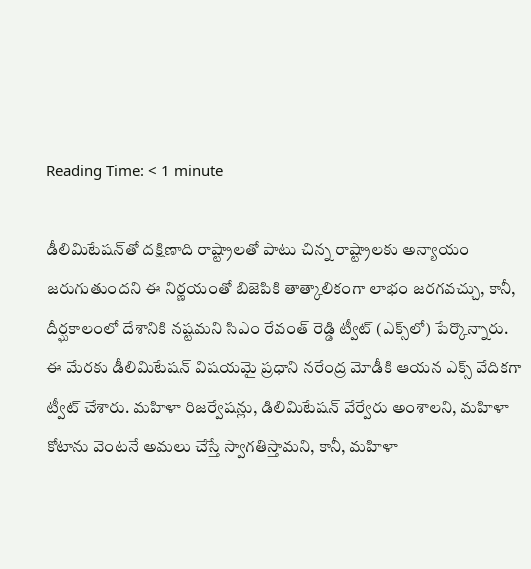Reading Time: < 1 minute

డీలిమిటేషన్‌తో దక్షిణాది రాష్ట్రాలతో పాటు చిన్న రాష్ట్రాలకు అన్యాయం జరుగుతుందని ఈ నిర్ణయంతో బిజెపికి తాత్కాలికంగా లాభం జరగవచ్చు, కానీ, దీర్ఘకాలంలో దేశానికి నష్టమని సిఎం రేవంత్ రెడ్డి ట్వీట్ (ఎక్స్‌లో) పేర్కొన్నారు. ఈ మేరకు డీలిమిటేషన్ విషయమై ప్రధాని నరేంద్ర మోడీకి ఆయన ఎక్స్ వేదికగా ట్వీట్ చేశారు. మహిళా రిజర్వేషన్లు, డిలిమిటేషన్ వేర్వేరు అంశాలని, మహిళా కోటాను వెంటనే అమలు చేస్తే స్వాగతిస్తామని, కానీ, మహిళా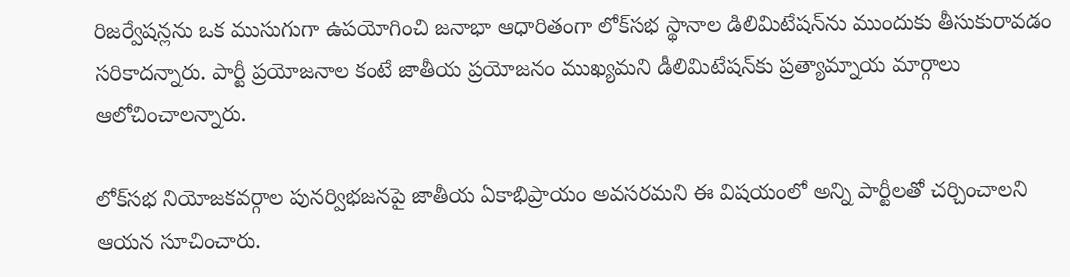రిజర్వేషన్లను ఒక ముసుగుగా ఉపయోగించి జనాభా ఆధారితంగా లోక్‌సభ స్థానాల డిలిమిటేషన్‌ను ముందుకు తీసుకురావడం సరికాదన్నారు. పార్టీ ప్రయోజనాల కంటే జాతీయ ప్రయోజనం ముఖ్యమని డీలిమిటేషన్‌కు ప్రత్యామ్నాయ మార్గాలు ఆలోచించాలన్నారు.

లోక్‌సభ నియోజకవర్గాల పునర్విభజనపై జాతీయ ఏకాభిప్రాయం అవసరమని ఈ విషయంలో అన్ని పార్టీలతో చర్చించాలని ఆయన సూచించారు.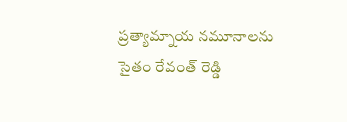ప్రత్యామ్నాయ నమూనాలను సైతం రేవంత్ రెడ్డి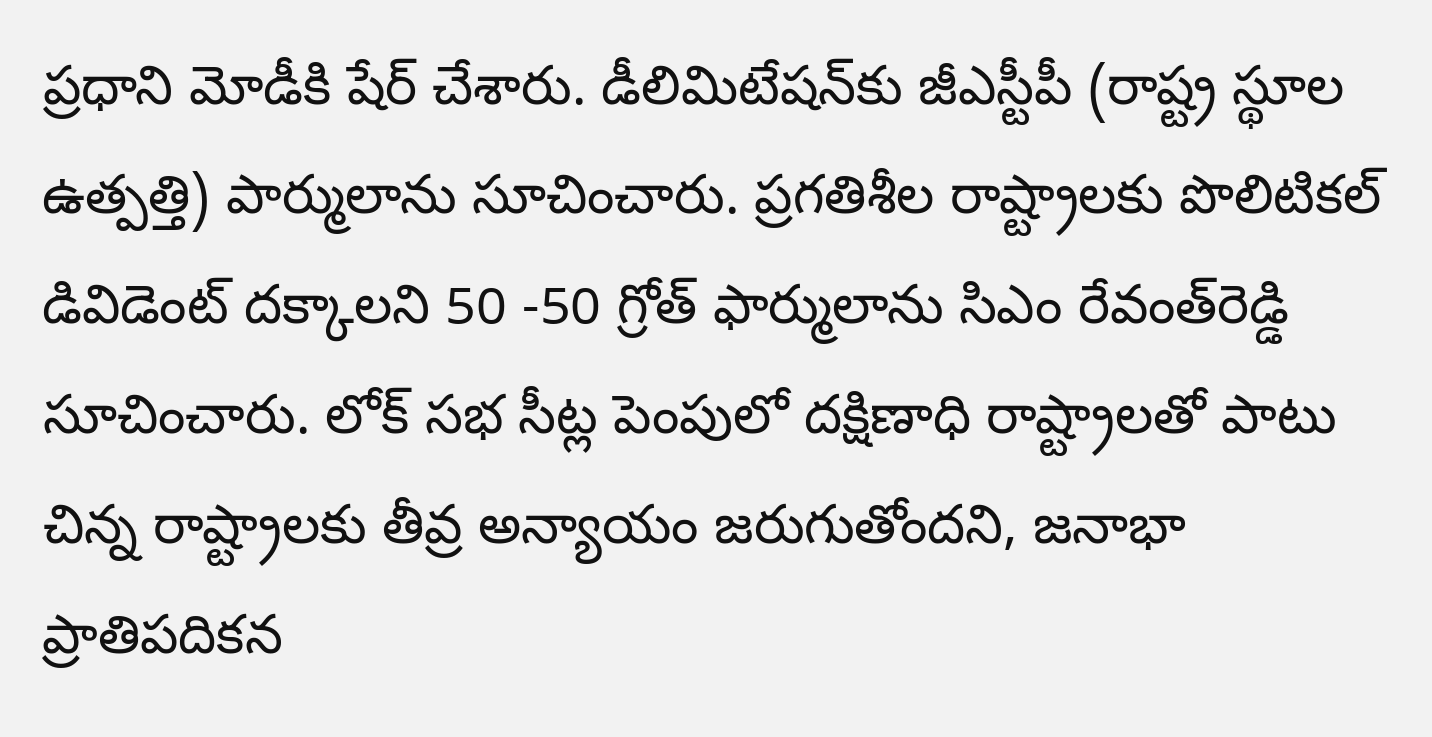ప్రధాని మోడీకి షేర్ చేశారు. డీలిమిటేషన్‌కు జీఎస్టీపీ (రాష్ట్ర స్థూల ఉత్పత్తి) పార్ములాను సూచించారు. ప్రగతిశీల రాష్ట్రాలకు పొలిటికల్ డివిడెంట్ దక్కాలని 50 -50 గ్రోత్ ఫార్ములాను సిఎం రేవంత్‌రెడ్డి సూచించారు. లోక్ సభ సీట్ల పెంపులో దక్షిణాధి రాష్ట్రాలతో పాటు చిన్న రాష్ట్రాలకు తీవ్ర అన్యాయం జరుగుతోందని, జనాభా ప్రాతిపదికన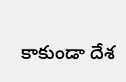కాకుండా దేశ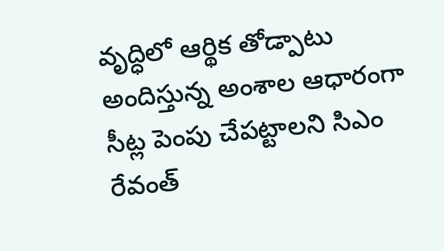వృద్ధిలో ఆర్థిక తోడ్పాటు అందిస్తున్న అంశాల ఆధారంగా సీట్ల పెంపు చేపట్టాలని సిఎం రేవంత్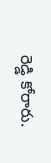రెడ్డి కోరారు.